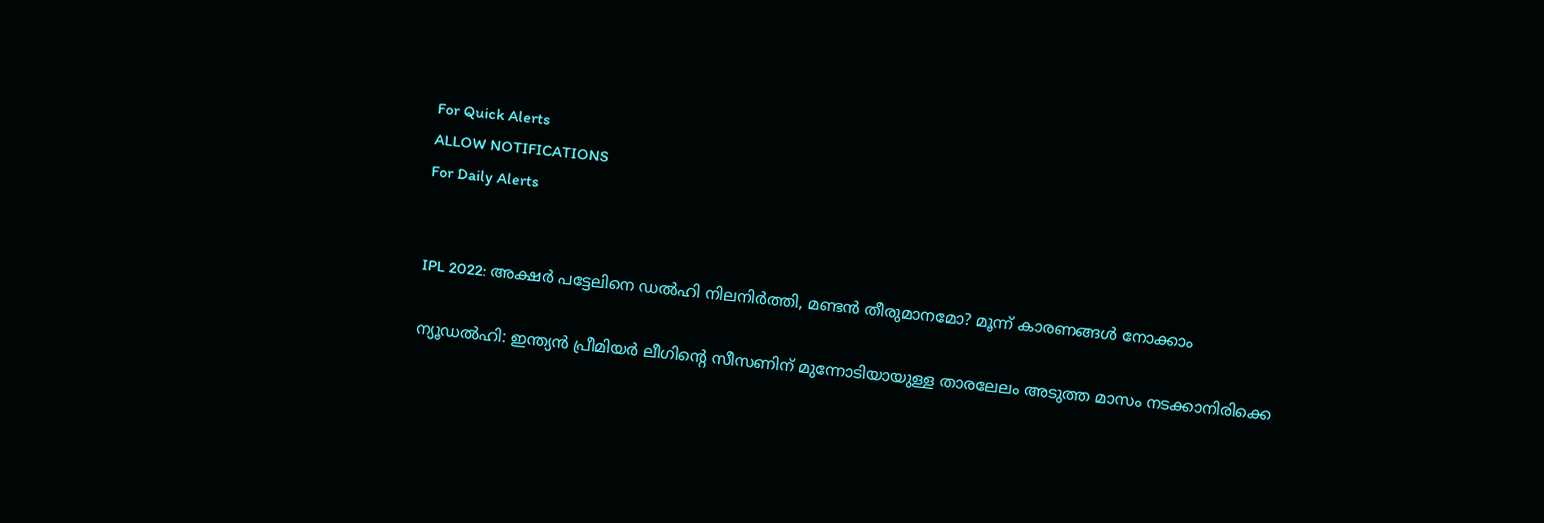For Quick Alerts
ALLOW NOTIFICATIONS
For Daily Alerts


IPL 2022: അക്ഷര്‍ പട്ടേലിനെ ഡല്‍ഹി നിലനിര്‍ത്തി, മണ്ടന്‍ തീരുമാനമോ? മൂന്ന് കാരണങ്ങള്‍ നോക്കാം

ന്യൂഡല്‍ഹി: ഇന്ത്യന്‍ പ്രീമിയര്‍ ലീഗിന്റെ സീസണിന് മുന്നോടിയായുള്ള താരലേലം അടുത്ത മാസം നടക്കാനിരിക്കെ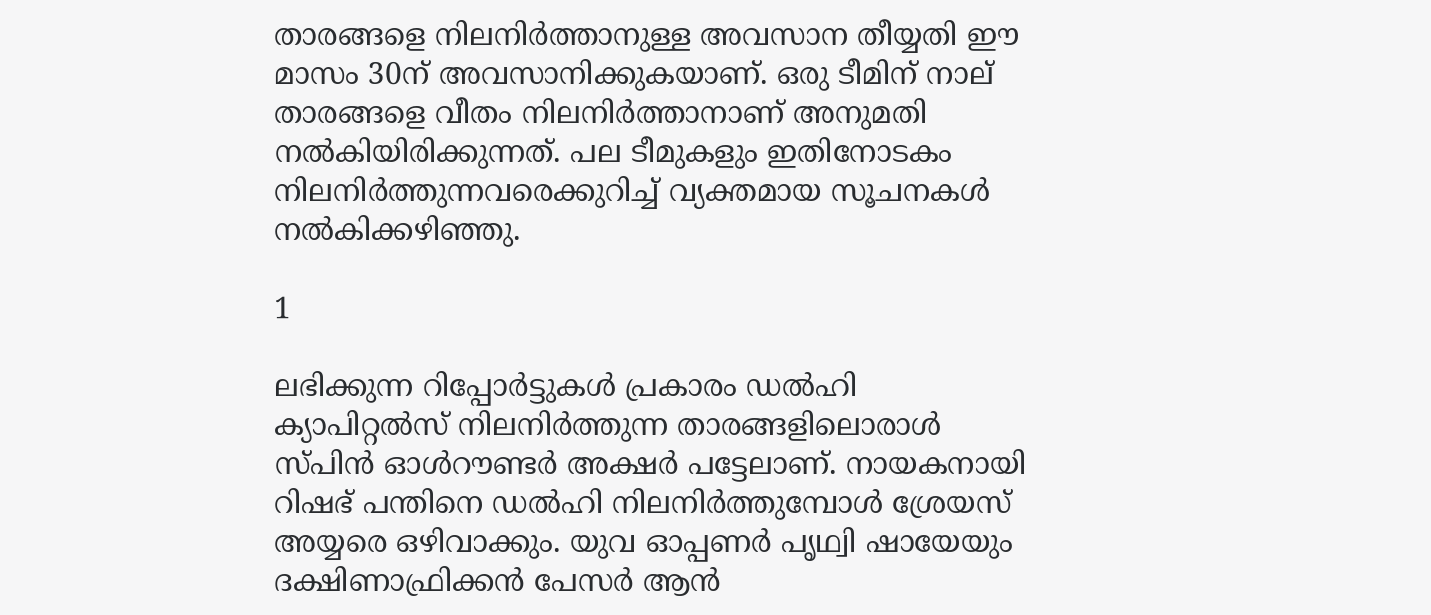താരങ്ങളെ നിലനിര്‍ത്താനുള്ള അവസാന തീയ്യതി ഈ മാസം 30ന് അവസാനിക്കുകയാണ്. ഒരു ടീമിന് നാല് താരങ്ങളെ വീതം നിലനിര്‍ത്താനാണ് അനുമതി നല്‍കിയിരിക്കുന്നത്. പല ടീമുകളും ഇതിനോടകം നിലനിര്‍ത്തുന്നവരെക്കുറിച്ച് വ്യക്തമായ സൂചനകള്‍ നല്‍കിക്കഴിഞ്ഞു.

1

ലഭിക്കുന്ന റിപ്പോര്‍ട്ടുകള്‍ പ്രകാരം ഡല്‍ഹി ക്യാപിറ്റല്‍സ് നിലനിര്‍ത്തുന്ന താരങ്ങളിലൊരാള്‍ സ്പിന്‍ ഓള്‍റൗണ്ടര്‍ അക്ഷര്‍ പട്ടേലാണ്. നായകനായി റിഷഭ് പന്തിനെ ഡല്‍ഹി നിലനിര്‍ത്തുമ്പോള്‍ ശ്രേയസ് അയ്യരെ ഒഴിവാക്കും. യുവ ഓപ്പണര്‍ പൃഥ്വി ഷായേയും ദക്ഷിണാഫ്രിക്കന്‍ പേസര്‍ ആന്‍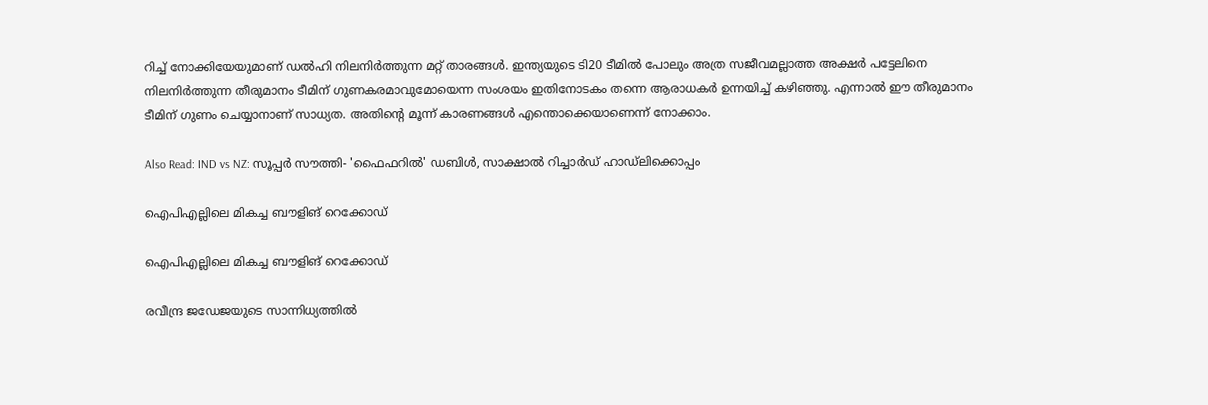റിച്ച് നോക്കിയേയുമാണ് ഡല്‍ഹി നിലനിര്‍ത്തുന്ന മറ്റ് താരങ്ങള്‍. ഇന്ത്യയുടെ ടി20 ടീമില്‍ പോലും അത്ര സജീവമല്ലാത്ത അക്ഷര്‍ പട്ടേലിനെ നിലനിര്‍ത്തുന്ന തീരുമാനം ടീമിന് ഗുണകരമാവുമോയെന്ന സംശയം ഇതിനോടകം തന്നെ ആരാധകര്‍ ഉന്നയിച്ച് കഴിഞ്ഞു. എന്നാല്‍ ഈ തീരുമാനം ടീമിന് ഗുണം ചെയ്യാനാണ് സാധ്യത. അതിന്റെ മൂന്ന് കാരണങ്ങള്‍ എന്തൊക്കെയാണെന്ന് നോക്കാം.

Also Read: IND vs NZ: സൂപ്പര്‍ സൗത്തി- 'ഫൈഫറില്‍' ഡബിള്‍, സാക്ഷാല്‍ റിച്ചാര്‍ഡ് ഹാഡ്‌ലിക്കൊപ്പം

ഐപിഎല്ലിലെ മികച്ച ബൗളിങ് റെക്കോഡ്

ഐപിഎല്ലിലെ മികച്ച ബൗളിങ് റെക്കോഡ്

രവീന്ദ്ര ജഡേജയുടെ സാന്നിധ്യത്തില്‍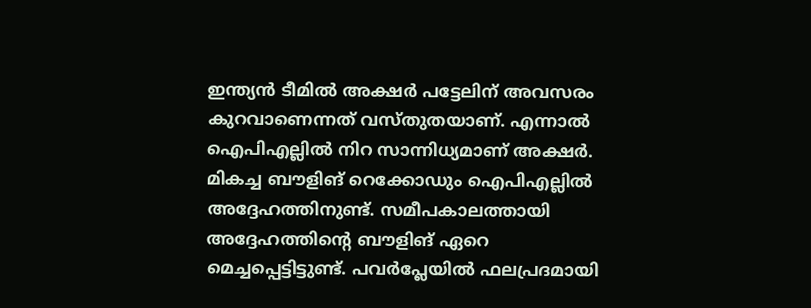ഇന്ത്യന്‍ ടീമില്‍ അക്ഷര്‍ പട്ടേലിന് അവസരം കുറവാണെന്നത് വസ്തുതയാണ്. എന്നാല്‍ ഐപിഎല്ലില്‍ നിറ സാന്നിധ്യമാണ് അക്ഷര്‍. മികച്ച ബൗളിങ് റെക്കോഡും ഐപിഎല്ലില്‍ അദ്ദേഹത്തിനുണ്ട്. സമീപകാലത്തായി അദ്ദേഹത്തിന്റെ ബൗളിങ് ഏറെ മെച്ചപ്പെട്ടിട്ടുണ്ട്. പവര്‍പ്ലേയില്‍ ഫലപ്രദമായി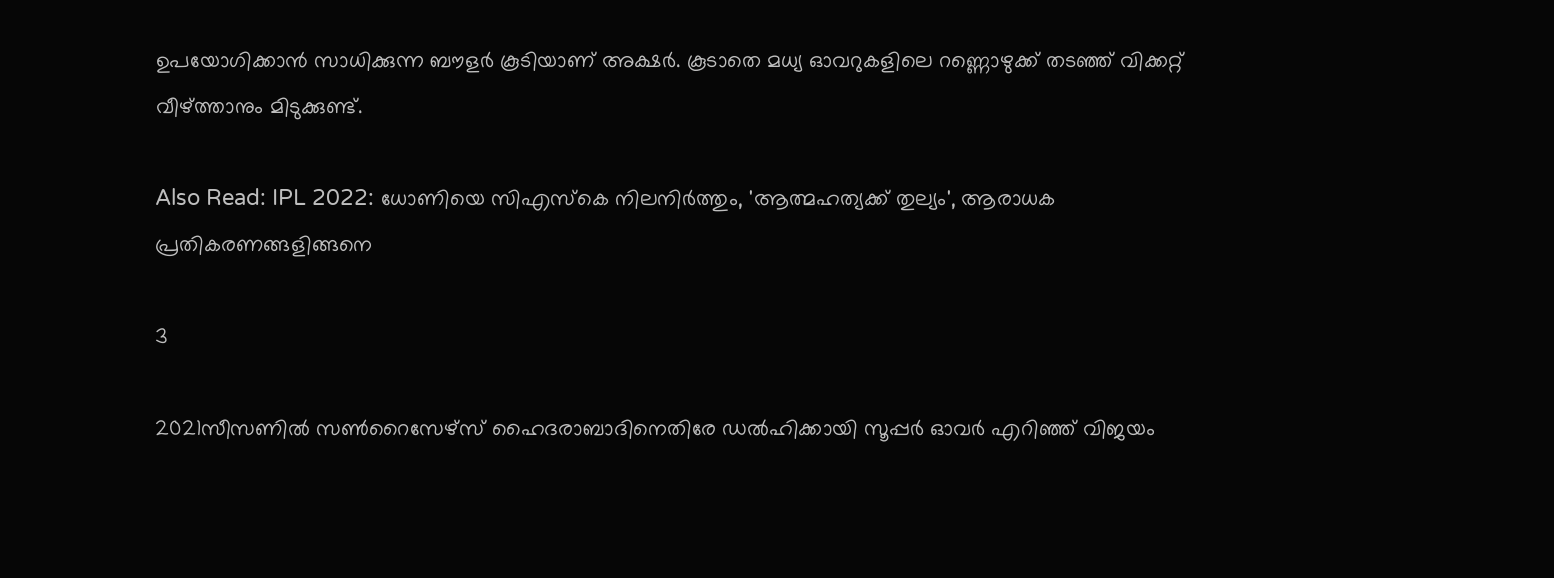ഉപയോഗിക്കാന്‍ സാധിക്കുന്ന ബൗളര്‍ കൂടിയാണ് അക്ഷര്‍. കൂടാതെ മധ്യ ഓവറുകളിലെ റണ്ണൊഴുക്ക് തടഞ്ഞ് വിക്കറ്റ് വീഴ്ത്താനും മിടുക്കുണ്ട്.

Also Read: IPL 2022: ധോണിയെ സിഎസ്‌കെ നിലനിര്‍ത്തും, 'ആത്മഹത്യക്ക് തുല്യം', ആരാധക പ്രതികരണങ്ങളിങ്ങനെ

3

2021സീസണില്‍ സണ്‍റൈസേഴ്‌സ് ഹൈദരാബാദിനെതിരേ ഡല്‍ഹിക്കായി സൂപ്പര്‍ ഓവര്‍ എറിഞ്ഞ് വിജയം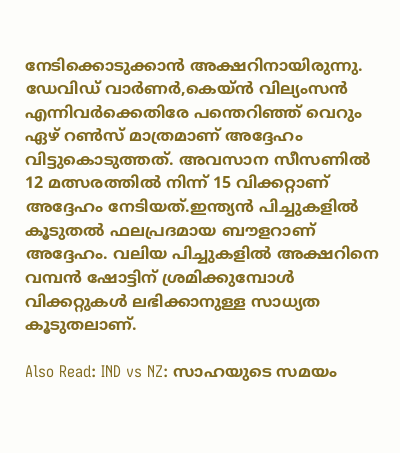നേടിക്കൊടുക്കാന്‍ അക്ഷറിനായിരുന്നു. ഡേവിഡ് വാര്‍ണര്‍,കെയ്ന്‍ വില്യംസന്‍ എന്നിവര്‍ക്കെതിരേ പന്തെറിഞ്ഞ് വെറും ഏഴ് റണ്‍സ് മാത്രമാണ് അദ്ദേഹം വിട്ടുകൊടുത്തത്. അവസാന സീസണില്‍ 12 മത്സരത്തില്‍ നിന്ന് 15 വിക്കറ്റാണ് അദ്ദേഹം നേടിയത്.ഇന്ത്യന്‍ പിച്ചുകളില്‍ കൂടുതല്‍ ഫലപ്രദമായ ബൗളറാണ് അദ്ദേഹം. വലിയ പിച്ചുകളില്‍ അക്ഷറിനെ വമ്പന്‍ ഷോട്ടിന് ശ്രമിക്കുമ്പോള്‍ വിക്കറ്റുകള്‍ ലഭിക്കാനുള്ള സാധ്യത കൂടുതലാണ്.

Also Read: IND vs NZ: സാഹയുടെ സമയം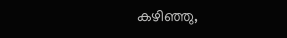കഴിഞ്ഞു,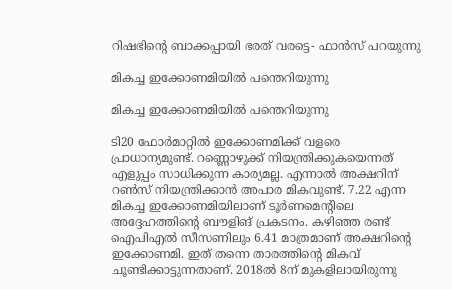റിഷഭിന്റെ ബാക്കപ്പായി ഭരത് വരട്ടെ- ഫാന്‍സ് പറയുന്നു

മികച്ച ഇക്കോണമിയില്‍ പന്തെറിയുന്നു

മികച്ച ഇക്കോണമിയില്‍ പന്തെറിയുന്നു

ടി20 ഫോര്‍മാറ്റില്‍ ഇക്കോണമിക്ക് വളരെ പ്രാധാന്യമുണ്ട്. റണ്ണൊഴുക്ക് നിയന്ത്രിക്കുകയെന്നത് എളുപ്പം സാധിക്കുന്ന കാര്യമല്ല. എന്നാല്‍ അക്ഷറിന് റണ്‍സ് നിയന്ത്രിക്കാന്‍ അപാര മികവുണ്ട്. 7.22 എന്ന മികച്ച ഇക്കോണമിയിലാണ് ടൂര്‍ണമെന്റിലെ അദ്ദേഹത്തിന്റെ ബൗളിങ് പ്രകടനം. കഴിഞ്ഞ രണ്ട് ഐപിഎല്‍ സീസണിലും 6.41 മാത്രമാണ് അക്ഷറിന്റെ ഇക്കോണമി. ഇത് തന്നെ താരത്തിന്റെ മികവ് ചൂണ്ടിക്കാട്ടുന്നതാണ്. 2018ല്‍ 8ന് മുകളിലായിരുന്നു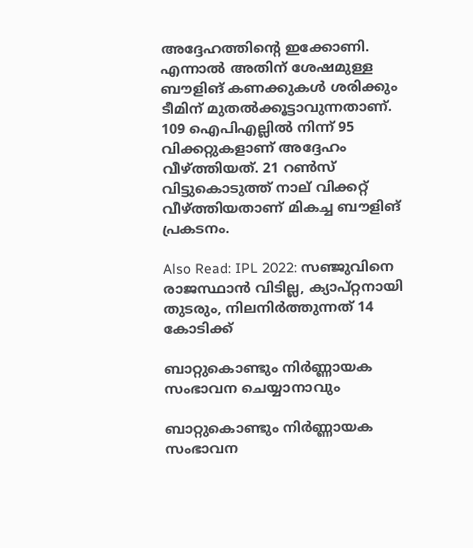അദ്ദേഹത്തിന്റെ ഇക്കോണി. എന്നാല്‍ അതിന് ശേഷമുള്ള ബൗളിങ് കണക്കുകള്‍ ശരിക്കും ടീമിന് മുതല്‍ക്കൂട്ടാവുന്നതാണ്. 109 ഐപിഎല്ലില്‍ നിന്ന് 95 വിക്കറ്റുകളാണ് അദ്ദേഹം വീഴ്ത്തിയത്. 21 റണ്‍സ് വിട്ടുകൊടുത്ത് നാല് വിക്കറ്റ് വീഴ്ത്തിയതാണ് മികച്ച ബൗളിങ് പ്രകടനം.

Also Read: IPL 2022: സഞ്ജുവിനെ രാജസ്ഥാന്‍ വിടില്ല, ക്യാപ്റ്റനായി തുടരും, നിലനിര്‍ത്തുന്നത് 14 കോടിക്ക്

ബാറ്റുകൊണ്ടും നിര്‍ണ്ണായക സംഭാവന ചെയ്യാനാവും

ബാറ്റുകൊണ്ടും നിര്‍ണ്ണായക സംഭാവന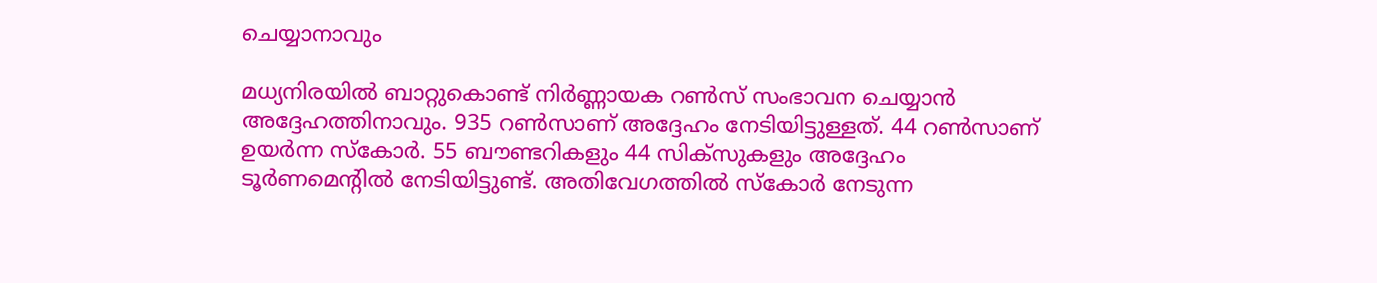ചെയ്യാനാവും

മധ്യനിരയില്‍ ബാറ്റുകൊണ്ട് നിര്‍ണ്ണായക റണ്‍സ് സംഭാവന ചെയ്യാന്‍ അദ്ദേഹത്തിനാവും. 935 റണ്‍സാണ് അദ്ദേഹം നേടിയിട്ടുള്ളത്. 44 റണ്‍സാണ് ഉയര്‍ന്ന സ്‌കോര്‍. 55 ബൗണ്ടറികളും 44 സിക്‌സുകളും അദ്ദേഹം ടൂര്‍ണമെന്റില്‍ നേടിയിട്ടുണ്ട്. അതിവേഗത്തില്‍ സ്‌കോര്‍ നേടുന്ന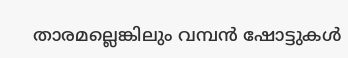താരമല്ലെങ്കിലും വമ്പന്‍ ഷോട്ടുകള്‍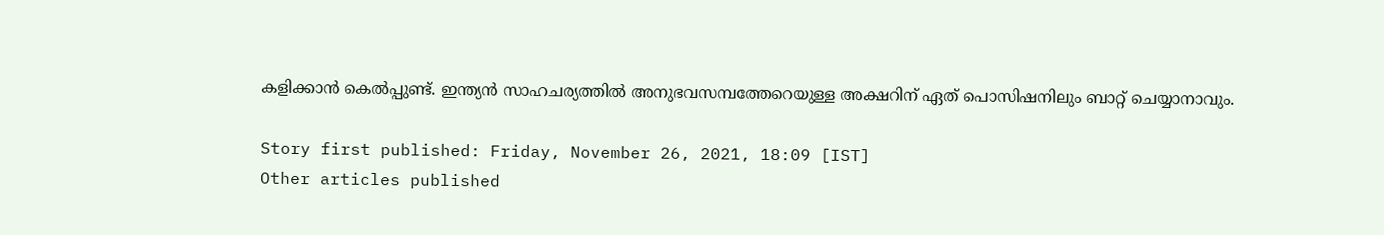കളിക്കാന്‍ കെല്‍പ്പുണ്ട്. ഇന്ത്യന്‍ സാഹചര്യത്തില്‍ അനുഭവസമ്പത്തേറെയുള്ള അക്ഷറിന് ഏത് പൊസിഷനിലും ബാറ്റ് ചെയ്യാനാവും.

Story first published: Friday, November 26, 2021, 18:09 [IST]
Other articles published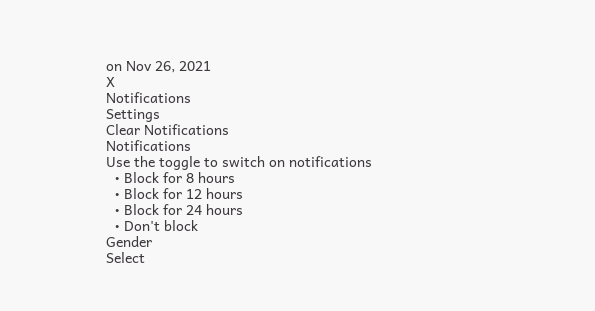on Nov 26, 2021
X
Notifications
Settings
Clear Notifications
Notifications
Use the toggle to switch on notifications
  • Block for 8 hours
  • Block for 12 hours
  • Block for 24 hours
  • Don't block
Gender
Select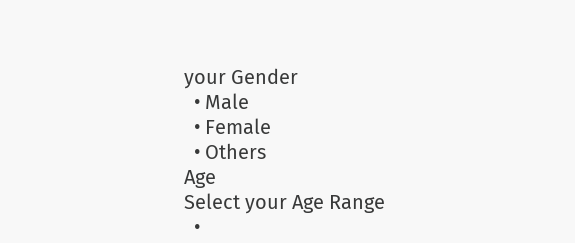your Gender
  • Male
  • Female
  • Others
Age
Select your Age Range
  •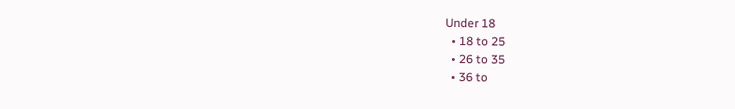Under 18
  • 18 to 25
  • 26 to 35
  • 36 to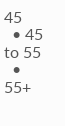45
  • 45 to 55
  • 55+